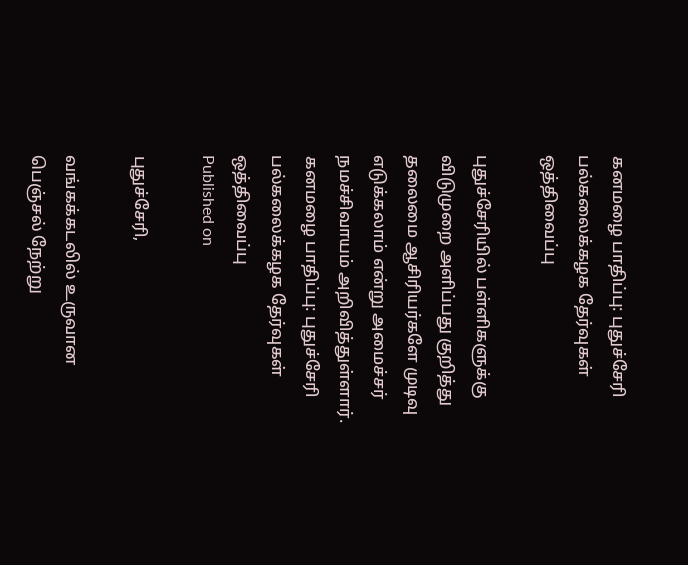கனமழை பாதிப்பு: புதுச்சேரி பல்கலைக்கழக தேர்வுகள் ஒத்திவைப்பு

புதுச்சேரியில் பள்ளிகளுக்கு விடுமுறை அளிப்பது குறித்து தலைமை ஆசிரியர்களே முடிவு எடுக்கலாம் என்று அமைச்சர் நமச்சிவாயம் அறிவித்துள்ளார்.
கனமழை பாதிப்பு: புதுச்சேரி பல்கலைக்கழக தேர்வுகள் ஒத்திவைப்பு
Published on

புதுச்சேரி,

வங்கக்கடலில் உருவான பெஞ்சல் நேற்று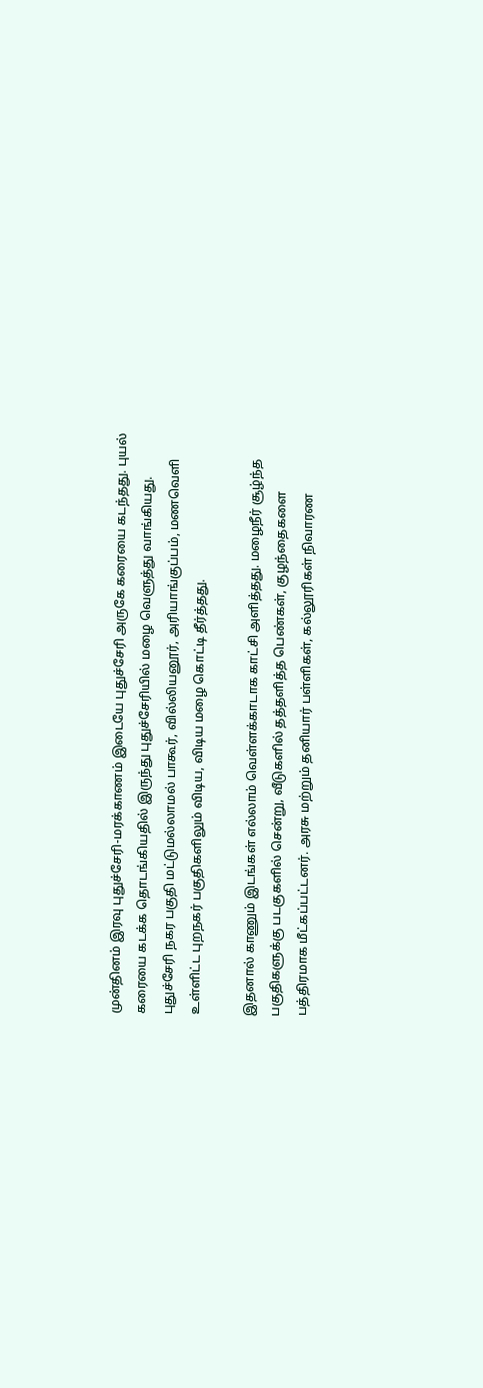முன்தினம் இரவு புதுச்சேரி-மரக்காணம் இடையே புதுச்சேரி அருகே கரையை கடந்தது. புயல் கரையை கடக்க தொடங்கியதில் இருந்து புதுச்சேரியில் மழை வெளுத்து வாங்கியது. புதுச்சேரி நகர பகுதி மட்டுமல்லாமல் பாகூர், வில்லியனூர், அரியாங்குப்பம், மணவெளி உள்ளிட்ட புறநகர் பகுதிகளிலும் விடிய, விடிய மழை கொட்டி தீர்த்தது.

இதனால் காணும் இடங்கள் எல்லாம் வெள்ளக்காடாக காட்சி அளித்தது. மழைநீர் சூழ்ந்த பகுதிகளுக்கு படகுகளில் சென்று, வீடுகளில் தத்தளித்த பெண்கள், குழந்தைகளை பத்திரமாக மீட்கப்பட்டனர். அரசு மற்றும் தனியார் பள்ளிகள், கல்லூரிகள் நிவாரண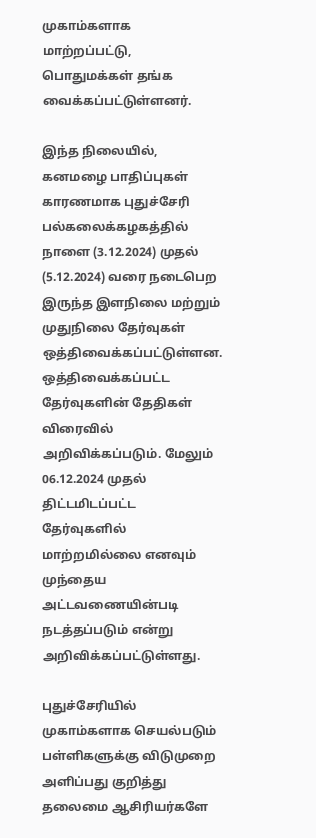முகாம்களாக மாற்றப்பட்டு, பொதுமக்கள் தங்க வைக்கப்பட்டுள்ளனர்.

இந்த நிலையில், கனமழை பாதிப்புகள் காரணமாக புதுச்சேரி பல்கலைக்கழகத்தில் நாளை (3.12.2024) முதல் (5.12.2024) வரை நடைபெற இருந்த இளநிலை மற்றும் முதுநிலை தேர்வுகள் ஒத்திவைக்கப்பட்டுள்ளன. ஒத்திவைக்கப்பட்ட தேர்வுகளின் தேதிகள் விரைவில் அறிவிக்கப்படும். மேலும் 06.12.2024 முதல் திட்டமிடப்பட்ட தேர்வுகளில் மாற்றமில்லை எனவும் முந்தைய அட்டவணையின்படி நடத்தப்படும் என்று அறிவிக்கப்பட்டுள்ளது.

புதுச்சேரியில் முகாம்களாக செயல்படும் பள்ளிகளுக்கு விடுமுறை அளிப்பது குறித்து தலைமை ஆசிரியர்களே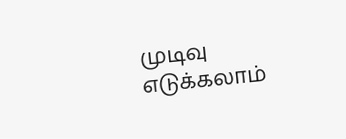முடிவு எடுக்கலாம்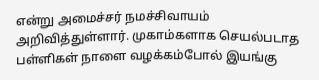என்று அமைச்சர் நமச்சிவாயம் அறிவித்துள்ளார். முகாம்களாக செயல்படாத பள்ளிகள் நாளை வழக்கம்போல் இயங்கு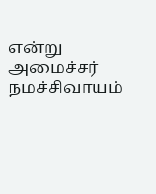என்று அமைச்சர் நமச்சிவாயம்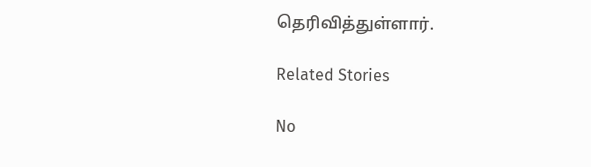தெரிவித்துள்ளார்.

Related Stories

No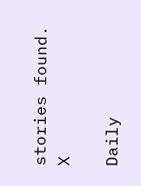stories found.
X

Daily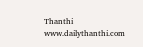Thanthi
www.dailythanthi.com